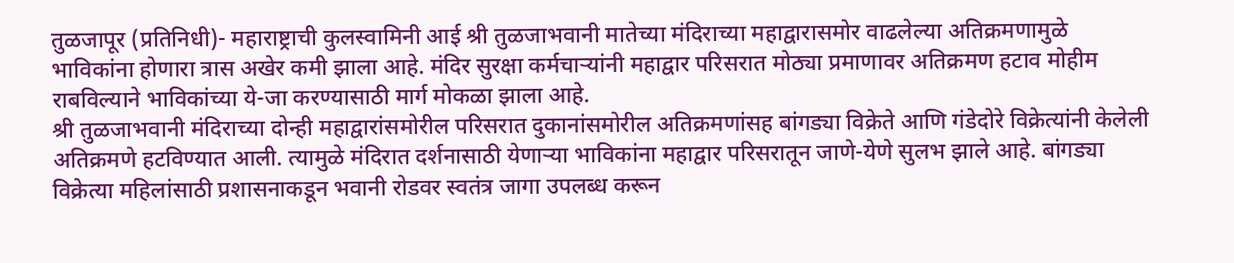तुळजापूर (प्रतिनिधी)- महाराष्ट्राची कुलस्वामिनी आई श्री तुळजाभवानी मातेच्या मंदिराच्या महाद्वारासमोर वाढलेल्या अतिक्रमणामुळे भाविकांना होणारा त्रास अखेर कमी झाला आहे. मंदिर सुरक्षा कर्मचाऱ्यांनी महाद्वार परिसरात मोठ्या प्रमाणावर अतिक्रमण हटाव मोहीम राबविल्याने भाविकांच्या ये-जा करण्यासाठी मार्ग मोकळा झाला आहे.
श्री तुळजाभवानी मंदिराच्या दोन्ही महाद्वारांसमोरील परिसरात दुकानांसमोरील अतिक्रमणांसह बांगड्या विक्रेते आणि गंडेदोरे विक्रेत्यांनी केलेली अतिक्रमणे हटविण्यात आली. त्यामुळे मंदिरात दर्शनासाठी येणाऱ्या भाविकांना महाद्वार परिसरातून जाणे-येणे सुलभ झाले आहे. बांगड्या विक्रेत्या महिलांसाठी प्रशासनाकडून भवानी रोडवर स्वतंत्र जागा उपलब्ध करून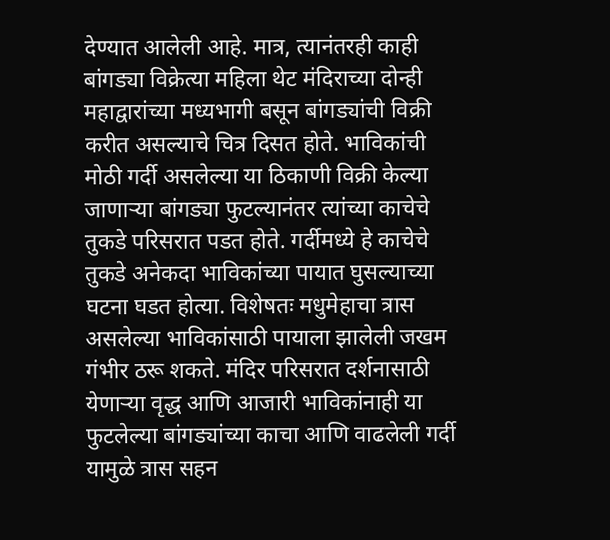देण्यात आलेली आहे. मात्र, त्यानंतरही काही बांगड्या विक्रेत्या महिला थेट मंदिराच्या दोन्ही महाद्वारांच्या मध्यभागी बसून बांगड्यांची विक्री करीत असल्याचे चित्र दिसत होते. भाविकांची मोठी गर्दी असलेल्या या ठिकाणी विक्री केल्या जाणाऱ्या बांगड्या फुटल्यानंतर त्यांच्या काचेचे तुकडे परिसरात पडत होते. गर्दीमध्ये हे काचेचे तुकडे अनेकदा भाविकांच्या पायात घुसल्याच्या घटना घडत होत्या. विशेषतः मधुमेहाचा त्रास असलेल्या भाविकांसाठी पायाला झालेली जखम गंभीर ठरू शकते. मंदिर परिसरात दर्शनासाठी येणाऱ्या वृद्ध आणि आजारी भाविकांनाही या फुटलेल्या बांगड्यांच्या काचा आणि वाढलेली गर्दी यामुळे त्रास सहन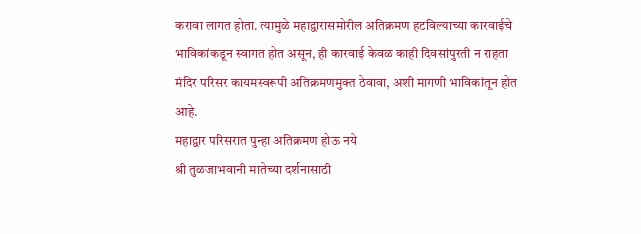करावा लागत होता. त्यामुळे महाद्वारासमोरील अतिक्रमण हटविल्याच्या कारवाईचे भाविकांकडून स्वागत होत असून, ही कारवाई केवळ काही दिवसांपुरती न राहता मंदिर परिसर कायमस्वरूपी अतिक्रमणमुक्त ठेवावा, अशी मागणी भाविकांतून होत आहे.
महाद्वार परिसरात पुन्हा अतिक्रमण होऊ नये
श्री तुळजाभवानी मातेच्या दर्शनासाठी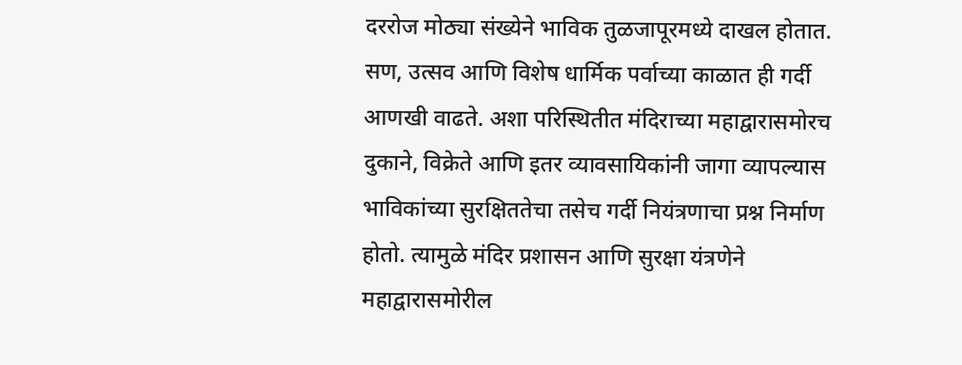दररोज मोठ्या संख्येने भाविक तुळजापूरमध्ये दाखल होतात. सण, उत्सव आणि विशेष धार्मिक पर्वाच्या काळात ही गर्दी आणखी वाढते. अशा परिस्थितीत मंदिराच्या महाद्वारासमोरच दुकाने, विक्रेते आणि इतर व्यावसायिकांनी जागा व्यापल्यास भाविकांच्या सुरक्षिततेचा तसेच गर्दी नियंत्रणाचा प्रश्न निर्माण होतो. त्यामुळे मंदिर प्रशासन आणि सुरक्षा यंत्रणेने महाद्वारासमोरील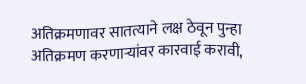अतिक्रमणावर सातत्याने लक्ष ठेवून पुन्हा अतिक्रमण करणाऱ्यांवर कारवाई करावी,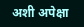अशी अपेक्षा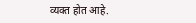व्यक्त होत आहे.